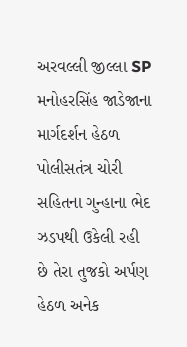અરવલ્લી જીલ્લા SP મનોહરસિંહ જાડેજાના માર્ગદર્શન હેઠળ પોલીસતંત્ર ચોરી સહિતના ગુન્હાના ભેદ ઝડપથી ઉકેલી રહી છે તેરા તુજકો અર્પણ હેઠળ અનેક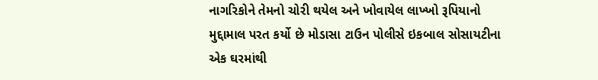નાગરિકોને તેમનો ચોરી થયેલ અને ખોવાયેલ લાખ્ખો રૂપિયાનો મુદ્દામાલ પરત કર્યો છે મોડાસા ટાઉન પોલીસે ઇકબાલ સોસાયટીના એક ઘરમાંથી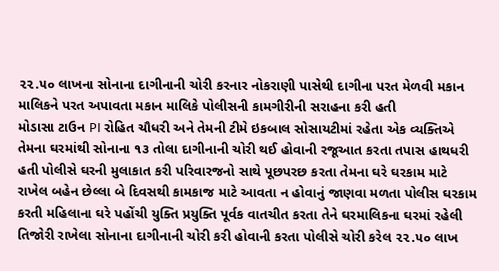૨૨.૫૦ લાખના સોનાના દાગીનાની ચોરી કરનાર નોકરાણી પાસેથી દાગીના પરત મેળવી મકાન માલિકને પરત અપાવતા મકાન માલિકે પોલીસની કામગીરીની સરાહના કરી હતી
મોડાસા ટાઉન PI રોહિત ચૌધરી અને તેમની ટીમે ઇકબાલ સોસાયટીમાં રહેતા એક વ્યક્તિએ તેમના ઘરમાંથી સોનાના ૧૩ તોલા દાગીનાની ચોરી થઈ હોવાની રજૂઆત કરતા તપાસ હાથધરી હતી પોલીસે ઘરની મુલાકાત કરી પરિવારજનો સાથે પૂછપરછ કરતા તેમના ઘરે ઘરકામ માટે રાખેલ બહેન છેલ્લા બે દિવસથી કામકાજ માટે આવતા ન હોવાનું જાણવા મળતા પોલીસ ઘરકામ કરતી મહિલાના ઘરે પહોંચી યુક્તિ પ્રયુક્તિ પૂર્વક વાતચીત કરતા તેને ઘરમાલિકના ઘરમાં રહેલી તિજોરી રાખેલા સોનાના દાગીનાની ચોરી કરી હોવાની કરતા પોલીસે ચોરી કરેલ ૨૨.૫૦ લાખ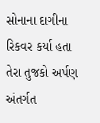સોનાના દાગીના રિકવર કર્યા હતા તેરા તુજકો અર્પણ અંતર્ગત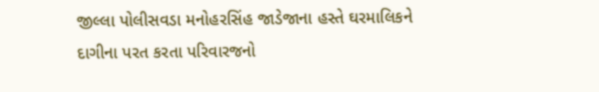જીલ્લા પોલીસવડા મનોહરસિંહ જાડેજાના હસ્તે ઘરમાલિકને દાગીના પરત કરતા પરિવારજનો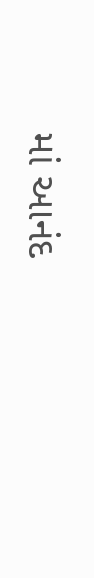માં આનંદ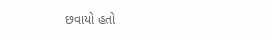છવાયો હતો